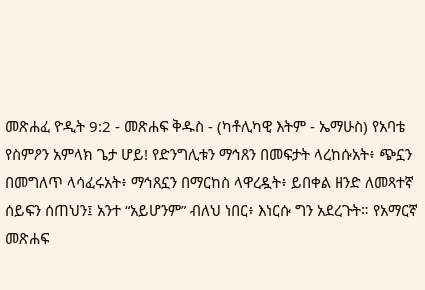መጽሐፈ ዮዲት 9:2 - መጽሐፍ ቅዱስ - (ካቶሊካዊ እትም - ኤማሁስ) የአባቴ የስምዖን አምላክ ጌታ ሆይ! የድንግሊቱን ማኅጸን በመፍታት ላረከሱአት፥ ጭኗን በመግለጥ ላሳፈሩአት፥ ማኅጸኗን በማርከስ ላዋረዷት፥ ይበቀል ዘንድ ለመጻተኛ ሰይፍን ሰጠህን፤ አንተ “አይሆንም” ብለህ ነበር፥ እነርሱ ግን አደረጉት። የአማርኛ መጽሐፍ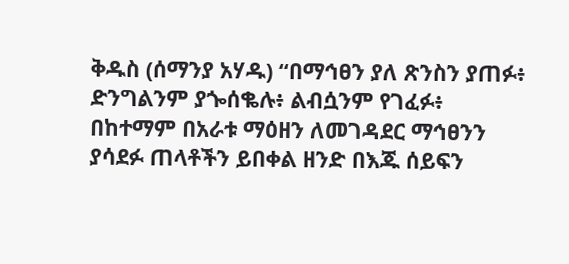ቅዱስ (ሰማንያ አሃዱ) “በማኅፀን ያለ ጽንስን ያጠፉ፥ ድንግልንም ያጐሰቈሉ፥ ልብሷንም የገፈፉ፥ በከተማም በአራቱ ማዕዘን ለመገዳደር ማኅፀንን ያሳደፉ ጠላቶችን ይበቀል ዘንድ በእጁ ሰይፍን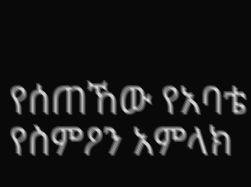የሰጠኸው የአባቴ የስምዖን አምላክ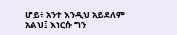ሆይ፥ አንተ እንዲህ አይደለም አልህ፤ እነርሱ ግን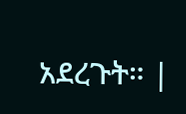አደረጉት። |